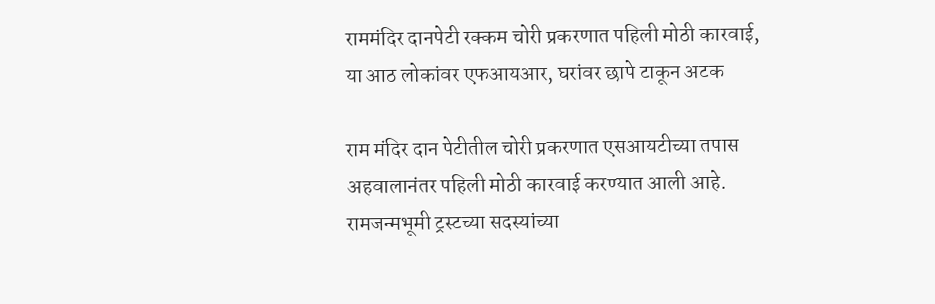राममंदिर दानपेटी रक्कम चोरी प्रकरणात पहिली मोठी कारवाई, या आठ लोकांवर एफआयआर, घरांवर छापे टाकून अटक

राम मंदिर दान पेटीतील चोरी प्रकरणात एसआयटीच्या तपास अहवालानंतर पहिली मोठी कारवाई करण्यात आली आहे. रामजन्मभूमी ट्रस्टच्या सदस्यांच्या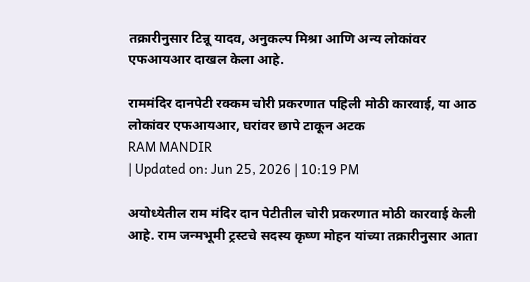तक्रारीनुसार टिन्नू यादव, अनुकल्प मिश्रा आणि अन्य लोकांवर एफआयआर दाखल केला आहे.

राममंदिर दानपेटी रक्कम चोरी प्रकरणात पहिली मोठी कारवाई, या आठ लोकांवर एफआयआर, घरांवर छापे टाकून अटक
RAM MANDIR
| Updated on: Jun 25, 2026 | 10:19 PM

अयोध्येतील राम मंदिर दान पेटीतील चोरी प्रकरणात मोठी कारवाई केली आहे. राम जन्मभूमी ट्रस्टचे सदस्य कृष्ण मोहन यांच्या तक्रारीनुसार आता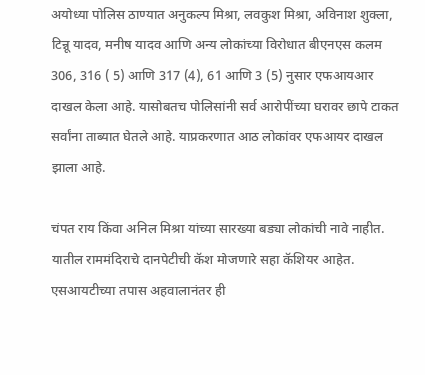अयोध्या पोलिस ठाण्यात अनुकल्प मिश्रा, लवकुश मिश्रा, अविनाश शुक्ला, टिन्नू यादव, मनीष यादव आणि अन्य लोकांच्या विरोधात बीएनएस कलम 306, 316 ( 5) आणि 317 (4), 61 आणि 3 (5) नुसार एफआयआर दाखल केला आहे. यासोबतच पोलिसांनी सर्व आरोपींच्या घरावर छापे टाकत सर्वांना ताब्यात घेतले आहे. याप्रकरणात आठ लोकांवर एफआयर दाखल झाला आहे.

चंपत राय किंवा अनिल मिश्रा यांच्या सारख्या बड्या लोकांची नावे नाहीत. यातील राममंदिराचे दानपेटीची कॅश मोजणारे सहा कॅशियर आहेत. एसआयटीच्या तपास अहवालानंतर ही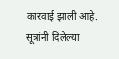कारवाई झाली आहे. सूत्रांनी दिलेल्या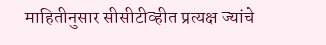माहितीनुसार सीसीटीव्हीत प्रत्यक्ष ज्यांचे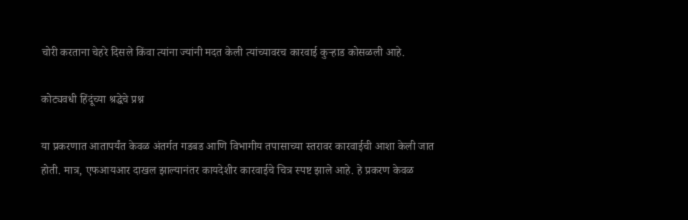चोरी करताना चेहरे दिसले किंवा त्यांना ज्यांनी मदत केली त्यांच्यावरच कारवाई कुऱ्हाड कोसळली आहे.

कोट्यवधी हिंदूंच्या श्रद्धेचे प्रश्न

या प्रकरणात आतापर्यंत केवळ अंतर्गत गडबड आणि विभागीय तपासाच्या स्तरावर कारवाईची आशा केली जात होती. मात्र, एफआयआर दाखल झाल्यानंतर कायदेशीर कारवाईचे चित्र स्पष्ट झाले आहे. हे प्रकरण केवळ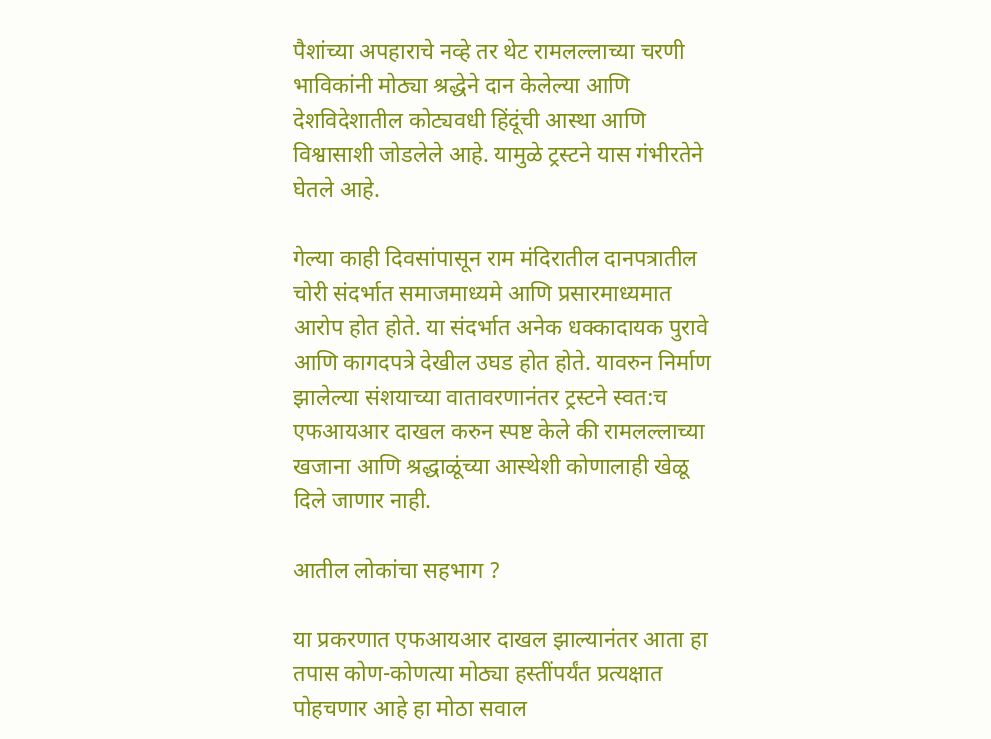पैशांच्या अपहाराचे नव्हे तर थेट रामलल्लाच्या चरणी भाविकांनी मोठ्या श्रद्धेने दान केलेल्या आणि देशविदेशातील कोट्यवधी हिंदूंची आस्था आणि विश्वासाशी जोडलेले आहे. यामुळे ट्रस्टने यास गंभीरतेने घेतले आहे.

गेल्या काही दिवसांपासून राम मंदिरातील दानपत्रातील चोरी संदर्भात समाजमाध्यमे आणि प्रसारमाध्यमात आरोप होत होते. या संदर्भात अनेक धक्कादायक पुरावे आणि कागदपत्रे देखील उघड होत होते. यावरुन निर्माण झालेल्या संशयाच्या वातावरणानंतर ट्रस्टने स्वत:च एफआयआर दाखल करुन स्पष्ट केले की रामलल्लाच्या खजाना आणि श्रद्धाळूंच्या आस्थेशी कोणालाही खेळू दिले जाणार नाही.

आतील लोकांचा सहभाग ?

या प्रकरणात एफआयआर दाखल झाल्यानंतर आता हा तपास कोण-कोणत्या मोठ्या हस्तींपर्यंत प्रत्यक्षात पोहचणार आहे हा मोठा सवाल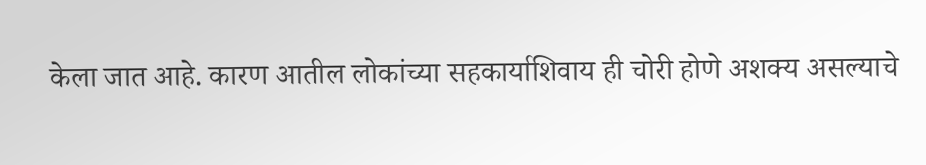केला जात आहे. कारण आतील लोकांच्या सहकार्याशिवाय ही चोरी होणे अशक्य असल्याचे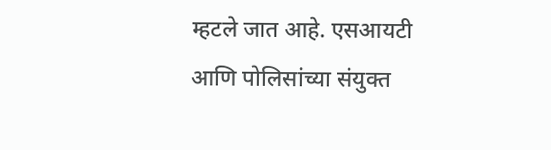म्हटले जात आहे. एसआयटी आणि पोलिसांच्या संयुक्त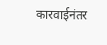कारवाईनंतर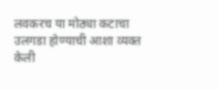लवकरच या मोठ्या कटाचा उलगडा होण्याची आशा व्यक्त केली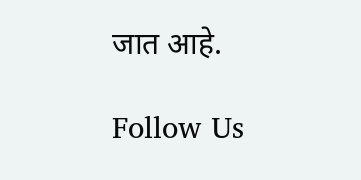जात आहे.

Follow Us